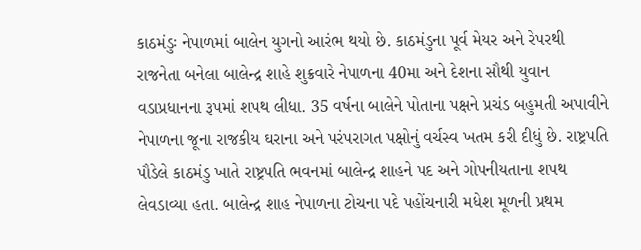કાઠમંડુઃ નેપાળમાં બાલેન યુગનો આરંભ થયો છે. કાઠમંડુના પૂર્વ મેયર અને રેપરથી રાજનેતા બનેલા બાલેન્દ્ર શાહે શુક્રવારે નેપાળના 40મા અને દેશના સૌથી યુવાન વડાપ્રધાનના રૂપમાં શપથ લીધા. 35 વર્ષના બાલેને પોતાના પક્ષને પ્રચંડ બહુમતી અપાવીને નેપાળના જૂના રાજકીય ઘરાના અને પરંપરાગત પક્ષોનું વર્ચસ્વ ખતમ કરી દીધું છે. રાષ્ટ્રપતિ પૌડેલે કાઠમંડુ ખાતે રાષ્ટ્રપતિ ભવનમાં બાલેન્દ્ર શાહને પદ અને ગોપનીયતાના શપથ લેવડાવ્યા હતા. બાલેન્દ્ર શાહ નેપાળના ટોચના પદે પહોંચનારી મધેશ મૂળની પ્રથમ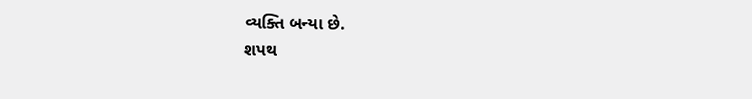વ્યક્તિ બન્યા છે.
શપથ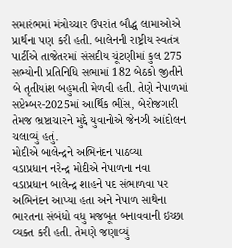સમારંભમાં મંત્રોચ્ચાર ઉપરાંત બૌદ્ધ લામાઓએ પ્રાર્થના પણ કરી હતી. બાલેનની રાષ્ટ્રીય સ્વતંત્ર પાર્ટીએ તાજેતરમાં સંસદીય ચૂંટણીમાં કુલ 275 સભ્યોની પ્રતિનિધિ સભામાં 182 બેઠકો જીતીને બે તૃતીયાંશ બહુમતી મેળવી હતી. તેણે નેપાળમાં સપ્ટેમ્બર-2025માં આર્થિક ભીંસ, બેરોજગારી તેમજ ભ્રષ્ટાચારને મુદ્દે યુવાનોએ જેનઝી આંદોલન ચલાવ્યું હતું.
મોદીએ બાલેન્દ્રને અભિનંદન પાઠવ્યા
વડાપ્રધાન નરેન્દ્ર મોદીએ નેપાળના નવા વડાપ્રધાન બાલેન્દ્ર શાહને પદ સંભાળવા પર અભિનંદન આપ્યા હતા અને નેપાળ સાથેના ભારતના સંબંધો વધુ મજબૂત બનાવવાની ઇચ્છા વ્યક્ત કરી હતી. તેમણે જણાવ્યું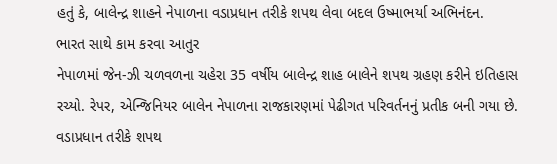હતું કે, બાલેન્દ્ર શાહને નેપાળના વડાપ્રધાન તરીકે શપથ લેવા બદલ ઉષ્માભર્યા અભિનંદન.
ભારત સાથે કામ કરવા આતુર
નેપાળમાં જેન-ઝી ચળવળના ચહેરા 35 વર્ષીય બાલેન્દ્ર શાહ બાલેને શપથ ગ્રહણ કરીને ઇતિહાસ રચ્યો. રેપર, એન્જિનિયર બાલેન નેપાળના રાજકારણમાં પેઢીગત પરિવર્તનનું પ્રતીક બની ગયા છે. વડાપ્રધાન તરીકે શપથ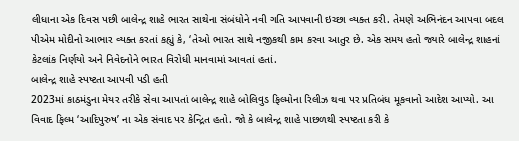લીધાના એક દિવસ પછી બાલેન્દ્ર શાહે ભારત સાથેના સંબંધોને નવી ગતિ આપવાની ઇચ્છા વ્યક્ત કરી. તેમણે અભિનંદન આપવા બદલ પીએમ મોદીનો આભાર વ્યક્ત કરતાં કહ્યું કે, ‘તેઓ ભારત સાથે નજીકથી કામ કરવા આતુર છે. એક સમય હતો જ્યારે બાલેન્દ્ર શાહનાં કેટલાંક નિર્ણયો અને નિવેદનોને ભારત વિરોધી માનવામાં આવતાં હતાં.
બાલેન્દ્ર શાહે સ્પષ્ટતા આપવી પડી હતી
2023માં કાઠમંડુના મેયર તરીકે સેવા આપતાં બાલેન્દ્ર શાહે બોલિવુડ ફિલ્મોના રિલીઝ થવા પર પ્રતિબંધ મૂકવાનો આદેશ આપ્યો. આ વિવાદ ફિલ્મ ‘આદિપુરુષ’ ના એક સંવાદ પર કેન્દ્રિત હતો. જો કે બાલેન્દ્ર શાહે પાછળથી સ્પષ્ટતા કરી કે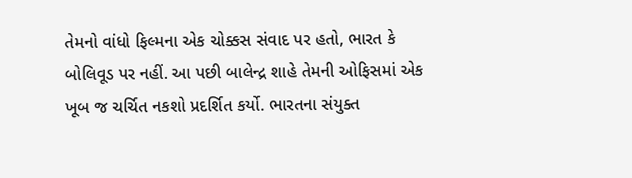તેમનો વાંધો ફિલ્મના એક ચોક્કસ સંવાદ પર હતો, ભારત કે બોલિવૂડ પર નહીં. આ પછી બાલેન્દ્ર શાહે તેમની ઓફિસમાં એક ખૂબ જ ચર્ચિત નકશો પ્રદર્શિત કર્યો. ભારતના સંયુક્ત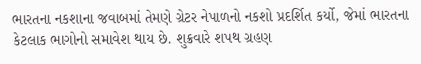ભારતના નકશાના જવાબમાં તેમણે ગ્રેટર નેપાળનો નકશો પ્રદર્શિત કર્યો, જેમાં ભારતના કેટલાક ભાગોનો સમાવેશ થાય છે. શુક્રવારે શપથ ગ્રહણ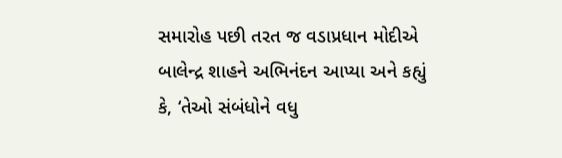સમારોહ પછી તરત જ વડાપ્રધાન મોદીએ બાલેન્દ્ર શાહને અભિનંદન આપ્યા અને કહ્યું કે, ‘તેઓ સંબંધોને વધુ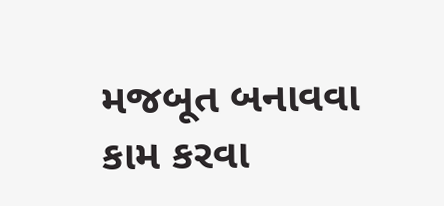મજબૂત બનાવવા કામ કરવા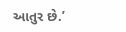આતુર છે.’